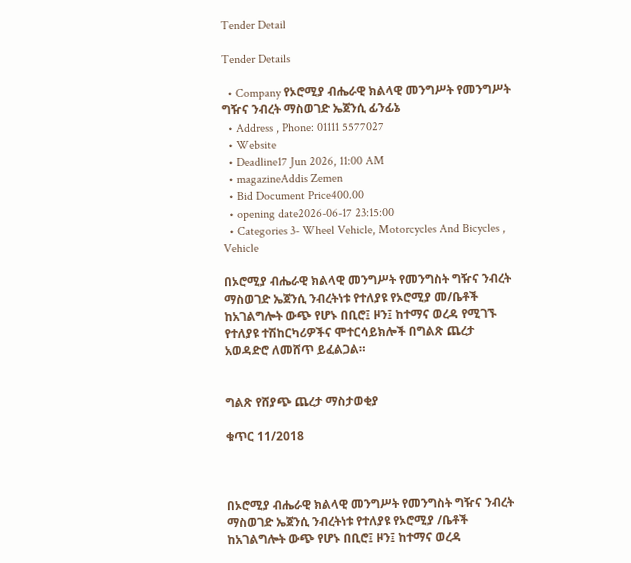Tender Detail

Tender Details

  • Company የኦሮሚያ ብሔራዊ ክልላዊ መንግሥት የመንግሥት ግዥና ንብረት ማስወገድ ኤጀንሲ ፊንፊኔ
  • Address , Phone: 01111 5577027
  • Website
  • Deadline17 Jun 2026, 11:00 AM
  • magazineAddis Zemen
  • Bid Document Price400.00
  • opening date2026-06-17 23:15:00
  • Categories 3- Wheel Vehicle, Motorcycles And Bicycles , Vehicle

በኦሮሚያ ብሔራዊ ክልላዊ መንግሥት የመንግስት ግዥና ንብረት ማስወገድ ኤጀንሲ ንብረትነቱ የተለያዩ የኦሮሚያ መ/ቤቶች ከአገልግሎት ውጭ የሆኑ በቢሮ፤ ዞን፤ ከተማና ወረዳ የሚገኙ የተለያዩ ተሽከርካሪዎችና ሞተርሳይክሎች በግልጽ ጨረታ አወዳድሮ ለመሸጥ ይፈልጋል።


ግልጽ የሸያጭ ጨረታ ማስታወቂያ

ቁጥር 11/2018



በኦሮሚያ ብሔራዊ ክልላዊ መንግሥት የመንግስት ግዥና ንብረት ማስወገድ ኤጀንሲ ንብረትነቱ የተለያዩ የኦሮሚያ /ቤቶች ከአገልግሎት ውጭ የሆኑ በቢሮ፤ ዞን፤ ከተማና ወረዳ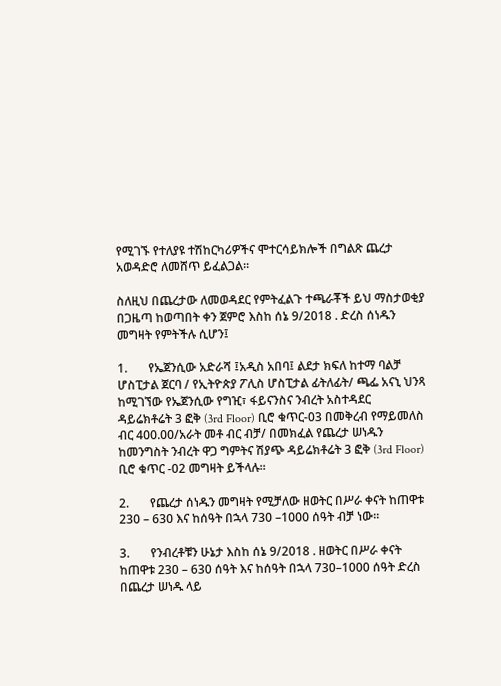የሚገኙ የተለያዩ ተሽከርካሪዎችና ሞተርሳይክሎች በግልጽ ጨረታ አወዳድሮ ለመሸጥ ይፈልጋል።

ስለዚህ በጨረታው ለመወዳደር የምትፈልጉ ተጫራቾች ይህ ማስታወቂያ በጋዜጣ ከወጣበት ቀን ጀምሮ እስከ ሰኔ 9/2018 . ድረስ ሰነዱን መግዛት የምትችሉ ሲሆን፤

1.       የኤጀንሲው አድራሻ ፤አዲስ አበባ፤ ልደታ ክፍለ ከተማ ባልቻ ሆስፒታል ጀርባ / የኢትዮጵያ ፖሊስ ሆስፒታል ፊትለፊት/ ጫፌ አናኒ ህንጻ ከሚገኘው የኤጀንሲው የግዢ፣ ፋይናንስና ንብረት አስተዳደር ዳይሬክቶሬት 3 ፎቅ (3rd Floor) ቢሮ ቁጥር-03 በመቅረብ የማይመለስ ብር 400.00/አራት መቶ ብር ብቻ/ በመክፈል የጨረታ ሠነዱን ከመንግስት ንብረት ዋጋ ግምትና ሽያጭ ዳይሬክቶሬት 3 ፎቅ (3rd Floor) ቢሮ ቁጥር -02 መግዛት ይችላሉ።

2.       የጨረታ ሰነዱን መግዛት የሚቻለው ዘወትር በሥራ ቀናት ከጠዋቱ 230 – 630 እና ከሰዓት በኋላ 730 –1000 ሰዓት ብቻ ነው።

3.       የንብረቶቹን ሁኔታ እስከ ሰኔ 9/2018 . ዘወትር በሥራ ቀናት ከጠዋቱ 230 – 630 ሰዓት እና ከሰዓት በኋላ 730–1000 ሰዓት ድረስ በጨረታ ሠነዱ ላይ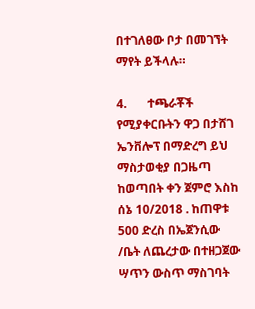በተገለፀው ቦታ በመገኘት ማየት ይችላሉ።

4.       ተጫራቾች የሚያቀርቡትን ዋጋ በታሸገ ኤንቨሎፕ በማድረግ ይህ ማስታወቂያ በጋዜጣ ከወጣበት ቀን ጀምሮ እስከ ሰኔ 10/2018 . ከጠዋቱ 500 ድረስ በኤጀንሲው /ቤት ለጨረታው በተዘጋጀው ሣጥን ውስጥ ማስገባት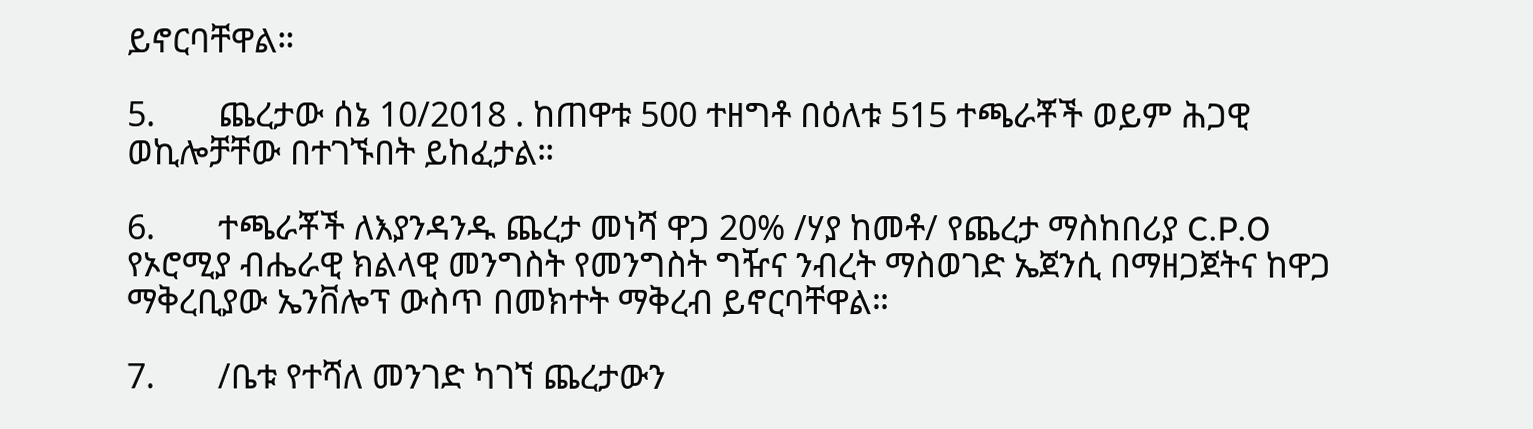ይኖርባቸዋል።

5.       ጨረታው ሰኔ 10/2018 . ከጠዋቱ 500 ተዘግቶ በዕለቱ 515 ተጫራቾች ወይም ሕጋዊ ወኪሎቻቸው በተገኙበት ይከፈታል።

6.       ተጫራቾች ለእያንዳንዱ ጨረታ መነሻ ዋጋ 20% /ሃያ ከመቶ/ የጨረታ ማስከበሪያ C.P.O የኦሮሚያ ብሔራዊ ክልላዊ መንግስት የመንግስት ግዥና ንብረት ማስወገድ ኤጀንሲ በማዘጋጀትና ከዋጋ ማቅረቢያው ኤንቨሎፕ ውስጥ በመክተት ማቅረብ ይኖርባቸዋል።

7.       /ቤቱ የተሻለ መንገድ ካገኘ ጨረታውን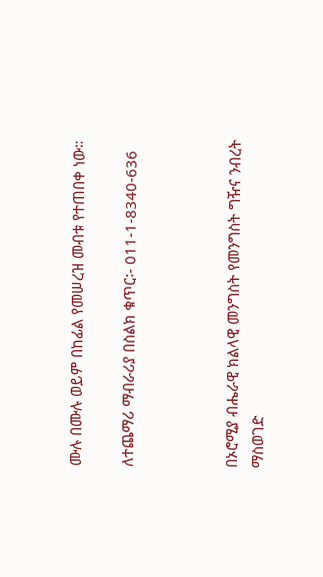ሙሉ በሙሉ ወይም በከፊል የመሠረዝ መብቱ የተጠበቀ ነው።

ለተጨማሪ ማብራሪያ በስልክ ቁጥር፡- 011-1-8340-636



በኦሮሚያ ብሔራዊ ክልላዊ መንግስት የመንግስት ግዥና ንብረት ማስወገድ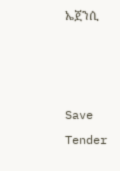ኤጀንሲ



Save Tender